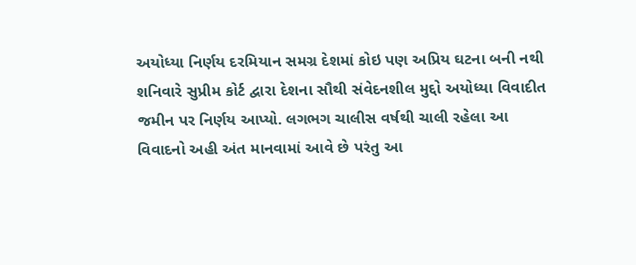અયોધ્યા નિર્ણય દરમિયાન સમગ્ર દેશમાં કોઇ પણ અપ્રિય ઘટના બની નથી
શનિવારે સુપ્રીમ કોર્ટ દ્વારા દેશના સૌથી સંવેદનશીલ મુદ્દો અયોધ્યા વિવાદીત જમીન પર નિર્ણય આપ્યો. લગભગ ચાલીસ વર્ષથી ચાલી રહેલા આ વિવાદનો અહી અંત માનવામાં આવે છે પરંતુ આ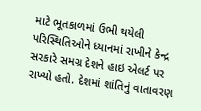માટે ભૂતકાળમાં ઉભી થયેલી પરિસ્થિતિઓને ધ્યાનમાં રાખીને કેન્દ્ર સરકારે સમગ્ર દેશને હાઇ એલર્ટ પર રાખ્યો હતો. દેશમાં શાંતિનું વાતાવરણ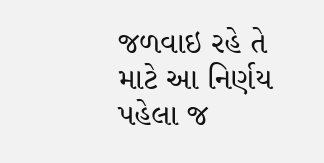જળવાઇ રહે તે માટે આ નિર્ણય પહેલા જ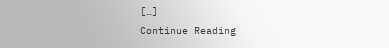[…]
Continue Reading